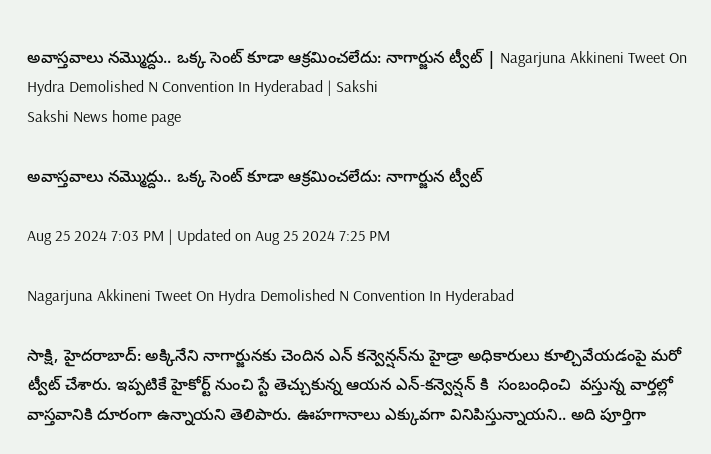అవాస్తవాలు నమ్మొద్దు.. ఒక్క సెంట్‌ కూడా ఆక్రమించలేదు: నాగార్జున ట్వీట్ | Nagarjuna Akkineni Tweet On Hydra Demolished N Convention In Hyderabad | Sakshi
Sakshi News home page

అవాస్తవాలు నమ్మొద్దు.. ఒక్క సెంట్‌ కూడా ఆక్రమించలేదు: నాగార్జున ట్వీట్

Aug 25 2024 7:03 PM | Updated on Aug 25 2024 7:25 PM

Nagarjuna Akkineni Tweet On Hydra Demolished N Convention In Hyderabad

సాక్షి, హైదరాబాద్‌: అక్కినేని నాగార్జునకు చెందిన ఎన్‌ కన్వెన్షన్‌ను హైడ్రా అధికారులు కూల్చివేయడంపై మరో ట్వీట్ చేశారు. ఇప్పటికే హైకోర్ట్ నుంచి స్టే తెచ్చుకున్న ఆయన ఎన్-కన్వెన్షన్ కి  సంబంధించి  వస్తున్న వార్తల్లో వాస్తవానికి దూరంగా ఉన్నాయని తెలిపారు. ఊహగానాలు ఎక్కువగా వినిపిస్తున్నాయని.. అది పూర్తిగా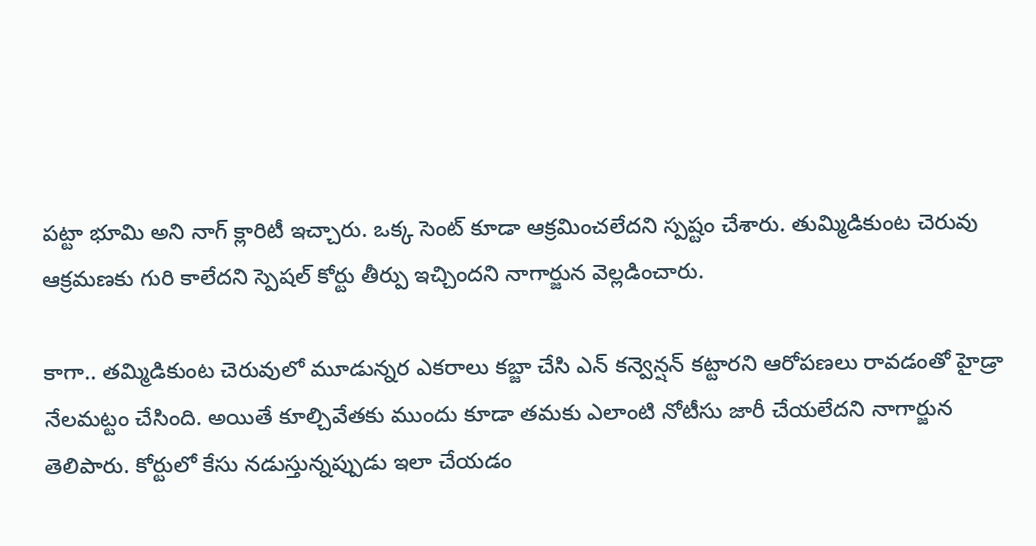పట్టా భూమి అని నాగ్ క్లారిటీ ఇచ్చారు. ఒక్క సెంట్‌ కూడా ఆక్రమించలేదని స్పష్టం చేశారు. తుమ్మిడికుంట చెరువు ఆక్రమణకు గురి కాలేదని స్పెషల్ కోర్టు తీర్పు ఇచ్చిందని నాగార్జున వెల్లడించారు.

కాగా.. తమ్మిడికుంట చెరువులో మూడున్నర ఎకరాలు కబ్జా చేసి ఎన్‌ కన్వెన్షన్‌ కట్టారని ఆరోపణలు రావడంతో హైడ్రా నేలమట్టం చేసింది. అయితే కూల్చివేతకు ముందు కూడా తమకు ఎలాంటి నోటీసు జారీ చేయలేదని నాగార్జున తెలిపారు. కోర్టులో కేసు నడుస్తున్నప్పుడు ఇలా చేయడం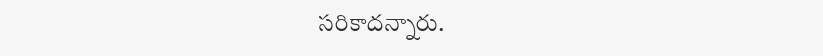సరికాదన్నారు.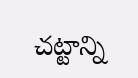చట్టాన్ని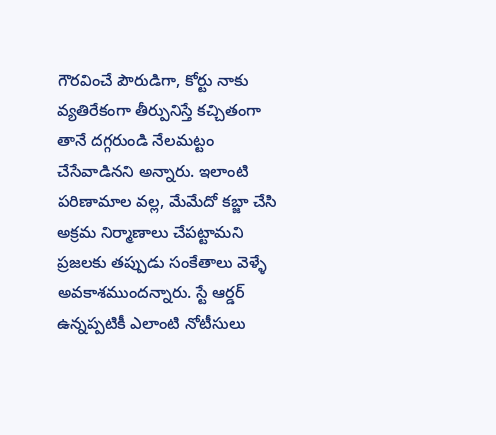గౌరవించే పౌరుడిగా, కోర్టు నాకు వ్యతిరేకంగా తీర్పునిస్తే కచ్చితంగా తానే దగ్గరుండి నేలమట్టం చేసేవాడినని అన్నారు. ఇలాంటి పరిణామాల వల్ల, మేమేదో కబ్జా చేసి అక్రమ నిర్మాణాలు చేపట్టామని ప్రజలకు తప్పుడు సంకేతాలు వెళ్ళే అవకాశముందన్నారు. స్టే ఆర్డర్ ఉన్నప్పటికీ ఎలాంటి నోటీసులు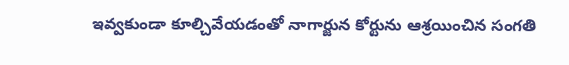ఇవ్వకుండా కూల్చివేయడంతో నాగార్జున కోర్టును ఆశ్రయించిన సంగతి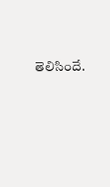తెలిసిందే.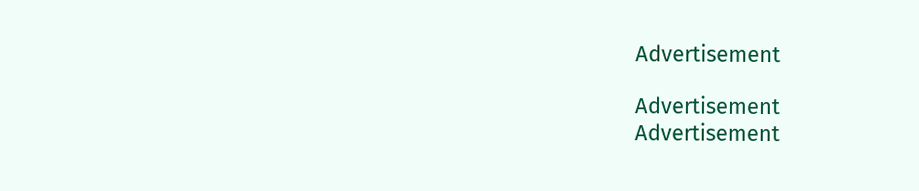Advertisement

Advertisement
Advertisement